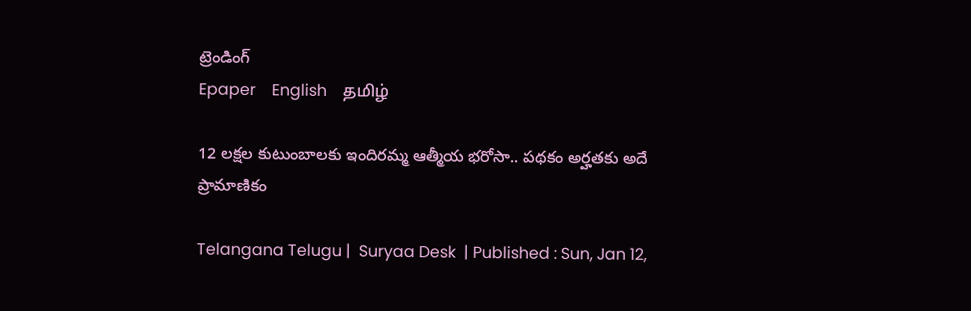ట్రెండింగ్
Epaper    English    தமிழ்

12 లక్షల కుటుంబాలకు ఇందిరమ్మ ఆత్మీయ భరోసా.. పథకం అర్హతకు అదే ప్రామాణికం

Telangana Telugu |  Suryaa Desk  | Published : Sun, Jan 12,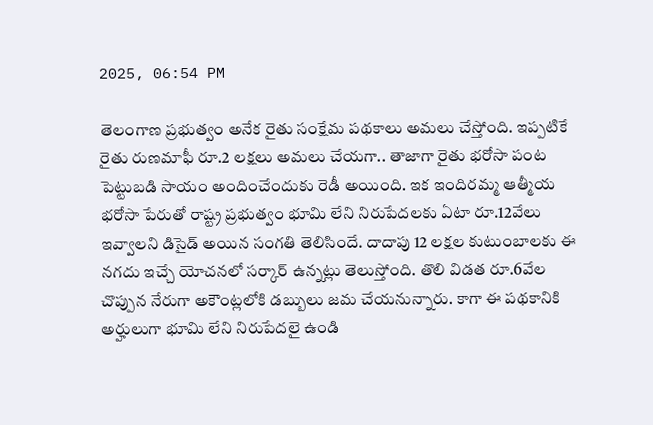2025, 06:54 PM

తెలంగాణ ప్రభుత్వం అనేక రైతు సంక్షేమ పథకాలు అమలు చేస్తోంది. ఇప్పటికే రైతు రుణమాఫీ రూ.2 లక్షలు అమలు చేయగా.. తాజాగా రైతు భరోసా పంట పెట్టుబడి సాయం అందించేందుకు రెడీ అయింది. ఇక ఇందిరమ్మ ఆత్మీయ భరోసా పేరుతో రాష్ట్ర ప్రభుత్వం భూమి లేని నిరుపేదలకు ఏటా రూ.12వేలు ఇవ్వాలని డిసైడ్ అయిన సంగతి తెలిసిందే. దాదాపు 12 లక్షల కుటుంబాలకు ఈ నగదు ఇచ్చే యోచనలో సర్కార్ ఉన్నట్లు తెలుస్తోంది. తొలి విడత రూ.6వేల చొప్పున నేరుగా అకౌంట్లలోకి డబ్బులు జమ చేయనున్నారు. కాగా ఈ పథకానికి అర్హులుగా భూమి లేని నిరుపేదలై ఉండి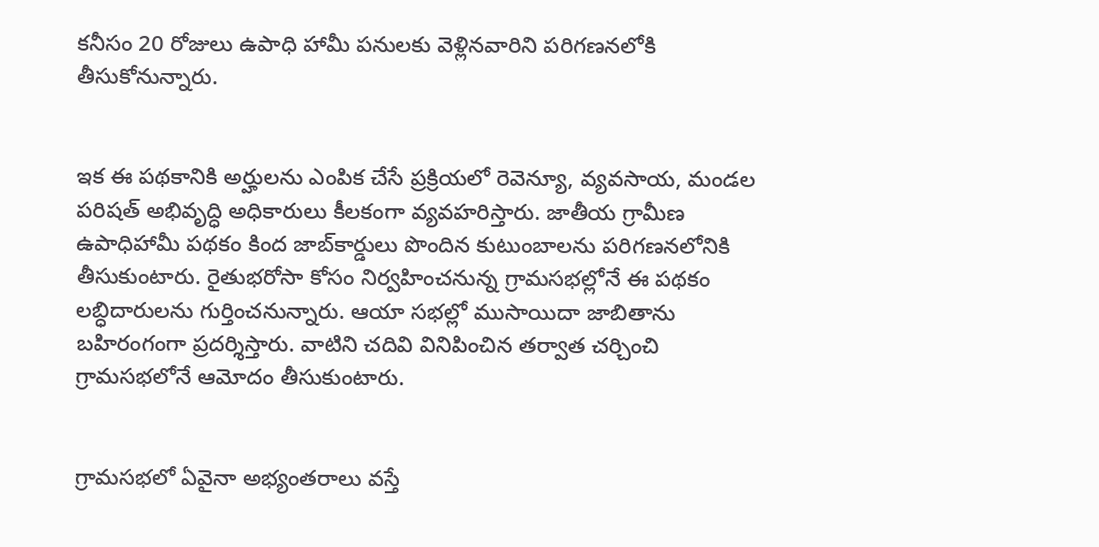కనీసం 20 రోజులు ఉపాధి హామీ పనులకు వెళ్లినవారిని పరిగణనలోకి తీసుకోనున్నారు.


ఇక ఈ పథకానికి అర్హులను ఎంపిక చేసే ప్రక్రియలో రెవెన్యూ, వ్యవసాయ, మండల పరిషత్‌ అభివృద్ధి అధికారులు కీలకంగా వ్యవహరిస్తారు. జాతీయ గ్రామీణ ఉపాధిహామీ పథకం కింద జాబ్‌కార్డులు పొందిన కుటుంబాలను పరిగణనలోనికి తీసుకుంటారు. రైతుభరోసా కోసం నిర్వహించనున్న గ్రామసభల్లోనే ఈ పథకం లబ్ధిదారులను గుర్తించనున్నారు. ఆయా సభల్లో ముసాయిదా జాబితాను బహిరంగంగా ప్రదర్శిస్తారు. వాటిని చదివి వినిపించిన తర్వాత చర్చించి గ్రామసభలోనే ఆమోదం తీసుకుంటారు.


గ్రామసభలో ఏవైనా అభ్యంతరాలు వస్తే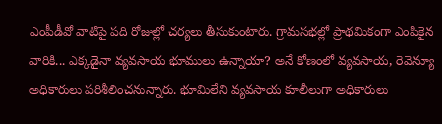ఎంపీడీవో వాటిపై పది రోజుల్లో చర్యలు తీసుకుంటారు. గ్రామసభల్లో ప్రాథమికంగా ఎంపికైన వారికి... ఎక్కడైనా వ్యవసాయ భూములు ఉన్నాయా? అనే కోణంలో వ్యవసాయ, రెవెన్యూ అధికారులు పరిశీలించనున్నారు. భూమిలేని వ్యవసాయ కూలీలుగా అధికారులు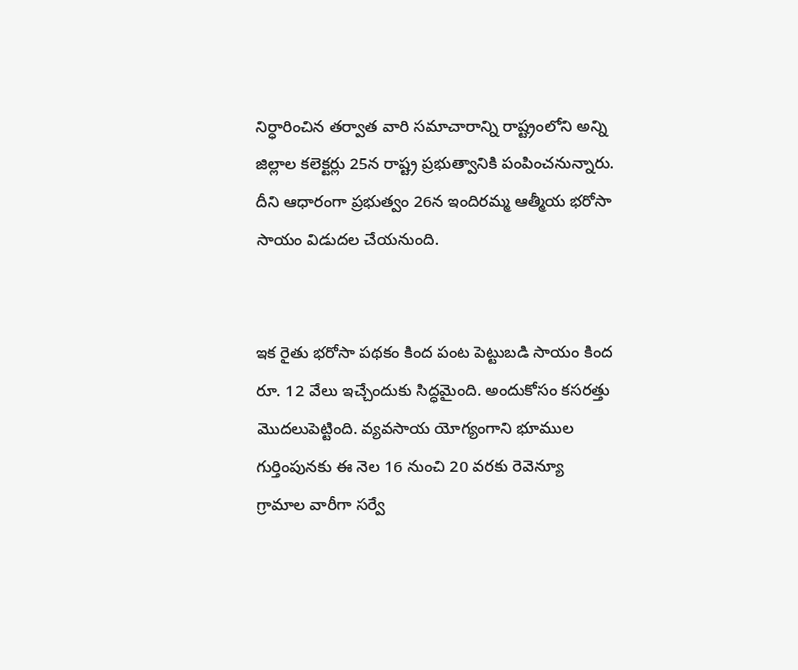నిర్ధారించిన తర్వాత వారి సమాచారాన్ని రాష్ట్రంలోని అన్ని జిల్లాల కలెక్టర్లు 25న రాష్ట్ర ప్రభుత్వానికి పంపించనున్నారు. దీని ఆధారంగా ప్రభుత్వం 26న ఇందిరమ్మ ఆత్మీయ భరోసా సాయం విడుదల చేయనుంది.


ఇక రైతు భరోసా పథకం కింద పంట పెట్టుబడి సాయం కింద రూ. 12 వేలు ఇచ్చేందుకు సిద్ధమైంది. అందుకోసం కసరత్తు మెుదలుపెట్టింది. వ్యవసాయ యోగ్యంగాని భూముల గుర్తింపునకు ఈ నెల 16 నుంచి 20 వరకు రెవెన్యూ గ్రామాల వారీగా సర్వే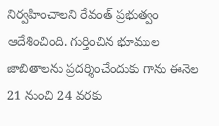నిర్వహించాలని రేవంత్ ప్రభుత్వం ఆదేశించింది. గుర్తించిన భూముల జాబితాలను ప్రదర్శించేందుకు గాను ఈనెల 21 నుంచి 24 వరకు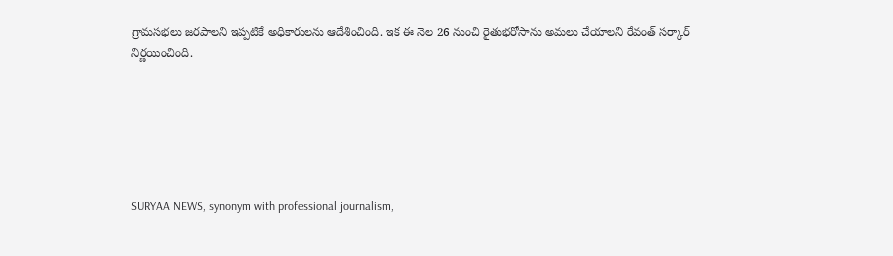గ్రామసభలు జరపాలని ఇప్పటికే అధికారులను ఆదేశించింది. ఇక ఈ నెల 26 నుంచి రైతుభరోసాను అమలు చేయాలని రేవంత్ సర్కార్ నిర్ణయించింది.






SURYAA NEWS, synonym with professional journalism,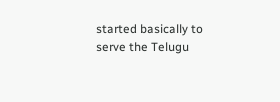started basically to serve the Telugu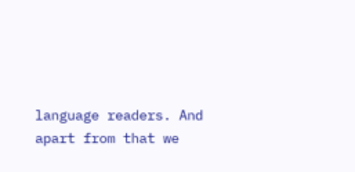language readers. And apart from that we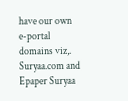have our own e-portal domains viz,. Suryaa.com and Epaper Suryaa